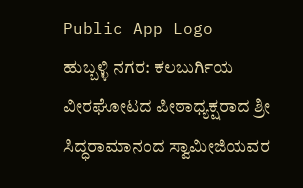Public App Logo
ಹುಬ್ಬಳ್ಳಿ ನಗರ: ಕಲಬುರ್ಗಿಯ ವೀರಘೋಟದ ಪೀಠಾಧ್ಯಕ್ಷರಾದ ಶ್ರೀ ಸಿದ್ಧರಾಮಾನಂದ ಸ್ವಾಮೀಜಿಯವರ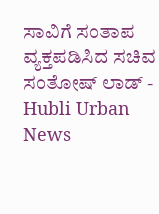ಸಾವಿಗೆ ಸಂತಾಪ ವ್ಯಕ್ತಪಡಿಸಿದ ಸಚಿವ ಸಂತೋಷ್ ಲಾಡ್ - Hubli Urban News